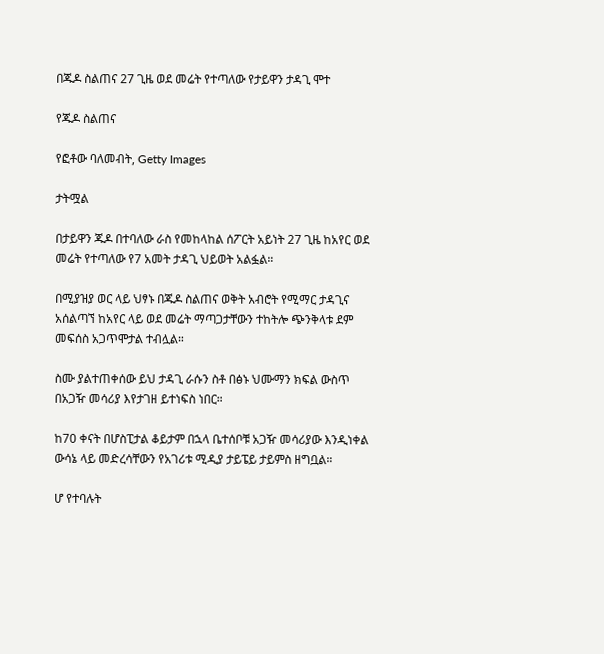በጁዶ ስልጠና 27 ጊዜ ወደ መሬት የተጣለው የታይዋን ታዳጊ ሞተ

የጁዶ ስልጠና

የፎቶው ባለመብት, Getty Images

ታትሟል

በታይዋን ጁዶ በተባለው ራስ የመከላከል ሰፖርት አይነት 27 ጊዜ ከአየር ወደ መሬት የተጣለው የ7 አመት ታዳጊ ህይወት አልፏል።

በሚያዝያ ወር ላይ ህፃኑ በጁዶ ስልጠና ወቅት አብሮት የሚማር ታዳጊና አሰልጣኘ ከአየር ላይ ወደ መሬት ማጣጋታቸውን ተከትሎ ጭንቅላቱ ደም መፍሰስ አጋጥሞታል ተብሏል።

ስሙ ያልተጠቀሰው ይህ ታዳጊ ራሱን ስቶ በፅኑ ህሙማን ክፍል ውስጥ በአጋዥ መሳሪያ እየታገዘ ይተነፍስ ነበር።

ከ70 ቀናት በሆስፒታል ቆይታም በኋላ ቤተሰቦቹ አጋዥ መሳሪያው እንዲነቀል ውሳኔ ላይ መድረሳቸውን የአገሪቱ ሚዲያ ታይፔይ ታይምስ ዘግቧል።

ሆ የተባሉት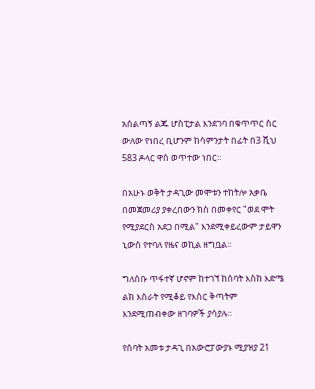አሰልጣኝ ልጁ ሆስፒታል እንደገባ በቁጥጥር ስር ውለው የነበረ ቢሆንም ከሳምንታት በፊት በ3 ሺህ 583 ዶላር ዋስ ወጥተው ነበር።

በአሁኑ ወቅት ታዳጊው መሞቱን ተከትሎ አቃቤ በመጀመሪያ ያቀረበውን ክስ በመቀየር "ወደ ሞት የሚያደርስ አደጋ በሚል" እንደሚቀይረውም ታይዋን ኒውስ የተባለ የዜና ወኪል ዘግቧል።

ግለሰቡ ጥፋተኛ ሆኖም ከተገኘ ከሰባት እስከ እድሜ ልክ እስራት የሚቆይ የእስር ቅጣትም እንደሚጠብቀው ዘገባዎች ያሳያሉ።

የሰባት አመቱ ታዳጊ በአውሮፓውያኑ ሚያዝያ 21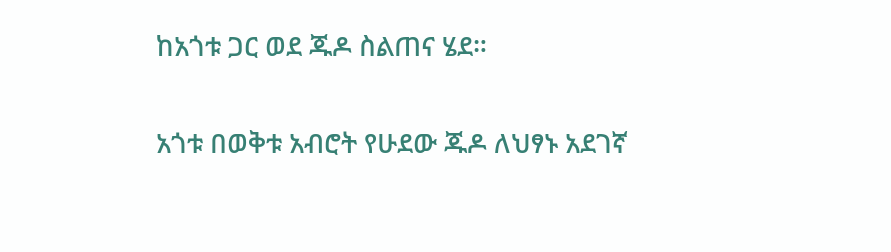ከአጎቱ ጋር ወደ ጁዶ ስልጠና ሄደ።

አጎቱ በወቅቱ አብሮት የሁደው ጁዶ ለህፃኑ አደገኛ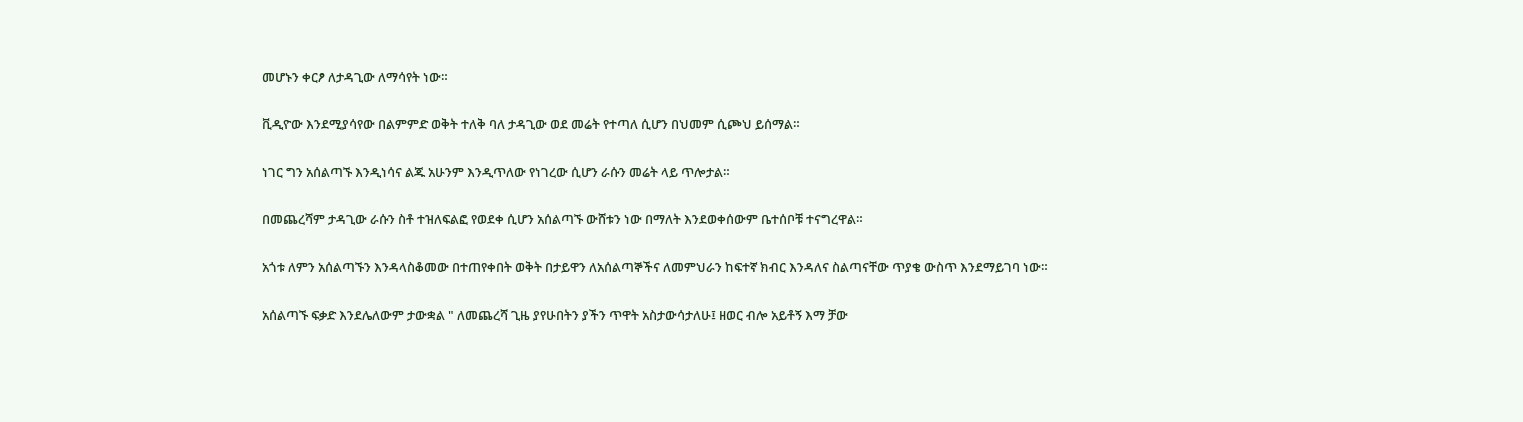መሆኑን ቀርፆ ለታዳጊው ለማሳየት ነው።

ቪዲዮው እንደሚያሳየው በልምምድ ወቅት ተለቅ ባለ ታዳጊው ወደ መሬት የተጣለ ሲሆን በህመም ሲጮህ ይሰማል።

ነገር ግን አሰልጣኙ እንዲነሳና ልጁ አሁንም እንዲጥለው የነገረው ሲሆን ራሱን መሬት ላይ ጥሎታል።

በመጨረሻም ታዳጊው ራሱን ስቶ ተዝለፍልፎ የወደቀ ሲሆን አሰልጣኙ ውሸቱን ነው በማለት እንደወቀሰውም ቤተሰቦቹ ተናግረዋል።

አጎቱ ለምን አሰልጣኙን እንዳላስቆመው በተጠየቀበት ወቅት በታይዋን ለአሰልጣኞችና ለመምህራን ከፍተኛ ክብር እንዳለና ስልጣናቸው ጥያቄ ውስጥ እንደማይገባ ነው።

አሰልጣኙ ፍቃድ እንደሌለውም ታውቋል " ለመጨረሻ ጊዜ ያየሁበትን ያችን ጥዋት አስታውሳታለሁ፤ ዘወር ብሎ አይቶኝ እማ ቻው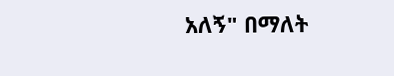አለኝ" በማለት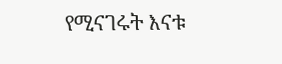የሚናገሩት እናቱ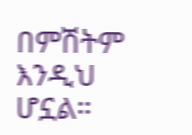በምሽትም እንዲህ ሆኗል።